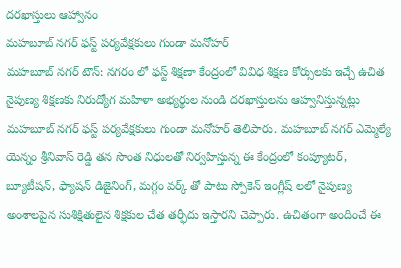దరఖాస్తులు ఆహ్వానం
మహబూబ్ నగర్ ఫస్ట్ పర్యవేక్షకులు గుండా మనోహర్
మహబూబ్ నగర్ టౌన్: నగరం లో ఫస్ట్ శిక్షణా కేంద్రంలో వివిధ శిక్షణ కోర్సులకు ఇచ్చే ఉచిత నైపుణ్య శిక్షణకు నిరుద్యోగ మహిళా అభ్యర్థుల నుండి దరఖాస్తులను ఆహ్వనిస్తున్నట్లు మహబూబ్ నగర్ ఫస్ట్ పర్యవేక్షకులు గుండా మనోహర్ తెలిపారు. మహబూబ్ నగర్ ఎమ్మెల్యే యెన్నం శ్రీనివాస్ రెడ్డి తన సొంత నిధులతో నిర్వహిస్తున్న ఈ కేంద్రంలో కంప్యూటర్, బ్యూటీషన్, ఫ్యాషన్ డిజైనింగ్, మగ్గం వర్క్ తో పాటు స్పోకెన్ ఇంగ్లీష్ లలో నైపుణ్య అంశాలపైన సుశిక్షితులైన శిక్షకుల చేత తర్ఫీదు ఇస్తారని చెప్పారు. ఉచితంగా అందించే ఈ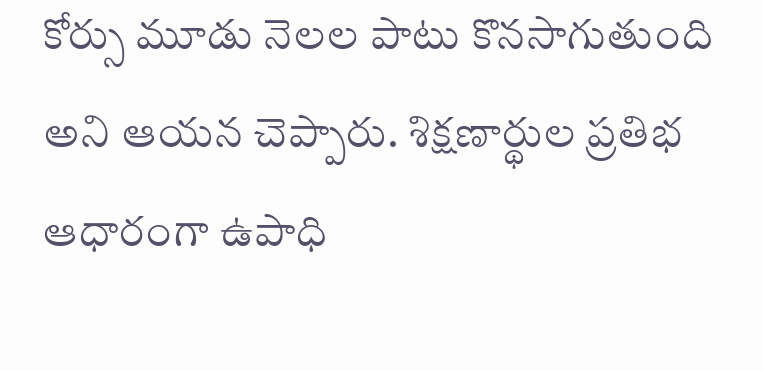కోర్సు మూడు నెలల పాటు కొనసాగుతుంది అని ఆయన చెప్పారు. శిక్షణార్థుల ప్రతిభ ఆధారంగా ఉపాధి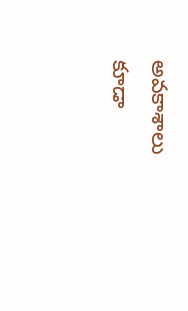అవకాశాలు కూడా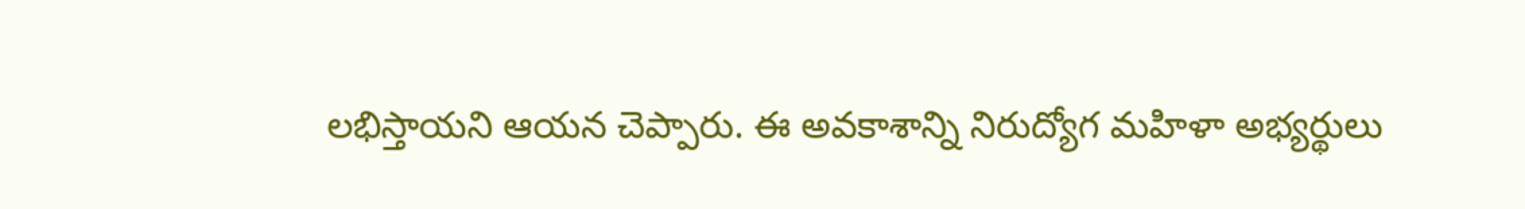లభిస్తాయని ఆయన చెప్పారు. ఈ అవకాశాన్ని నిరుద్యోగ మహిళా అభ్యర్థులు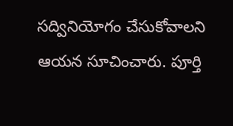సద్వినియోగం చేసుకోవాలని ఆయన సూచించారు. పూర్తి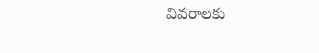వివరాలకు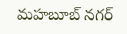మహబూబ్ నగర్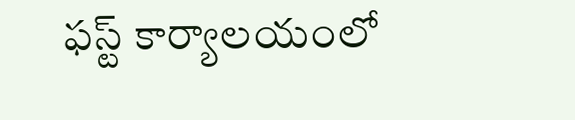ఫస్ట్ కార్యాలయంలో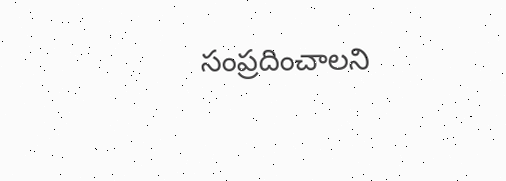సంప్రదించాలని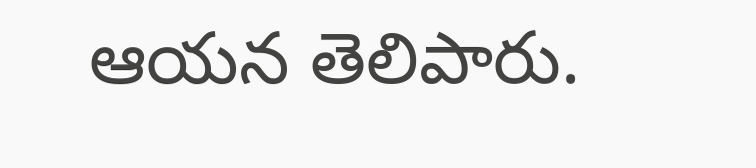ఆయన తెలిపారు.